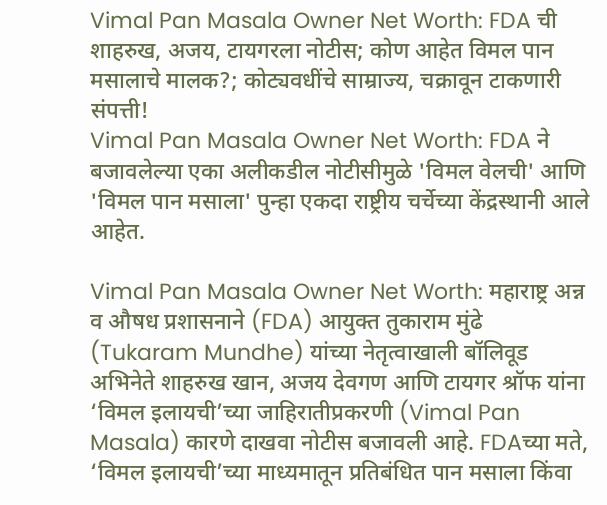Vimal Pan Masala Owner Net Worth: FDA ची शाहरुख, अजय, टायगरला नोटीस; कोण आहेत विमल पान मसालाचे मालक?; कोट्यवधींचे साम्राज्य, चक्रावून टाकणारी संपत्ती!
Vimal Pan Masala Owner Net Worth: FDA ने बजावलेल्या एका अलीकडील नोटीसीमुळे 'विमल वेलची' आणि 'विमल पान मसाला' पुन्हा एकदा राष्ट्रीय चर्चेच्या केंद्रस्थानी आले आहेत.

Vimal Pan Masala Owner Net Worth: महाराष्ट्र अन्न व औषध प्रशासनाने (FDA) आयुक्त तुकाराम मुंढे (Tukaram Mundhe) यांच्या नेतृत्वाखाली बॉलिवूड अभिनेते शाहरुख खान, अजय देवगण आणि टायगर श्रॉफ यांना ‘विमल इलायची’च्या जाहिरातीप्रकरणी (Vimal Pan Masala) कारणे दाखवा नोटीस बजावली आहे. FDAच्या मते, ‘विमल इलायची’च्या माध्यमातून प्रतिबंधित पान मसाला किंवा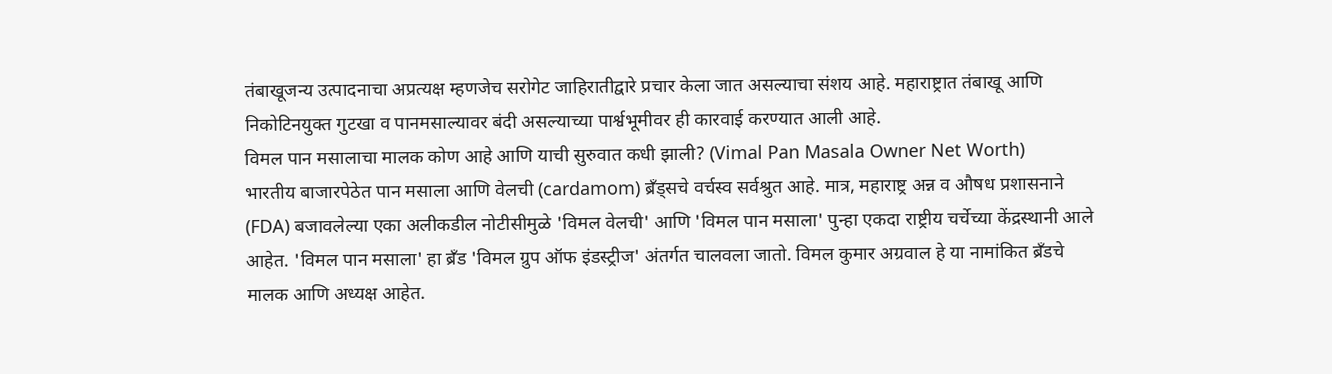तंबाखूजन्य उत्पादनाचा अप्रत्यक्ष म्हणजेच सरोगेट जाहिरातीद्वारे प्रचार केला जात असल्याचा संशय आहे. महाराष्ट्रात तंबाखू आणि निकोटिनयुक्त गुटखा व पानमसाल्यावर बंदी असल्याच्या पार्श्वभूमीवर ही कारवाई करण्यात आली आहे.
विमल पान मसालाचा मालक कोण आहे आणि याची सुरुवात कधी झाली? (Vimal Pan Masala Owner Net Worth)
भारतीय बाजारपेठेत पान मसाला आणि वेलची (cardamom) ब्रँड्सचे वर्चस्व सर्वश्रुत आहे. मात्र, महाराष्ट्र अन्न व औषध प्रशासनाने (FDA) बजावलेल्या एका अलीकडील नोटीसीमुळे 'विमल वेलची' आणि 'विमल पान मसाला' पुन्हा एकदा राष्ट्रीय चर्चेच्या केंद्रस्थानी आले आहेत. 'विमल पान मसाला' हा ब्रँड 'विमल ग्रुप ऑफ इंडस्ट्रीज' अंतर्गत चालवला जातो. विमल कुमार अग्रवाल हे या नामांकित ब्रँडचे मालक आणि अध्यक्ष आहेत.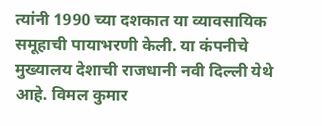त्यांनी 1990 च्या दशकात या व्यावसायिक समूहाची पायाभरणी केली. या कंपनीचे मुख्यालय देशाची राजधानी नवी दिल्ली येथे आहे. विमल कुमार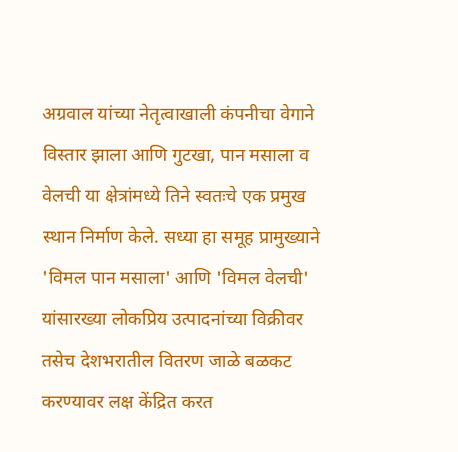अग्रवाल यांच्या नेतृत्वाखाली कंपनीचा वेगाने विस्तार झाला आणि गुटखा, पान मसाला व वेलची या क्षेत्रांमध्ये तिने स्वतःचे एक प्रमुख स्थान निर्माण केले. सध्या हा समूह प्रामुख्याने 'विमल पान मसाला' आणि 'विमल वेलची' यांसारख्या लोकप्रिय उत्पादनांच्या विक्रीवर तसेच देशभरातील वितरण जाळे बळकट करण्यावर लक्ष केंद्रित करत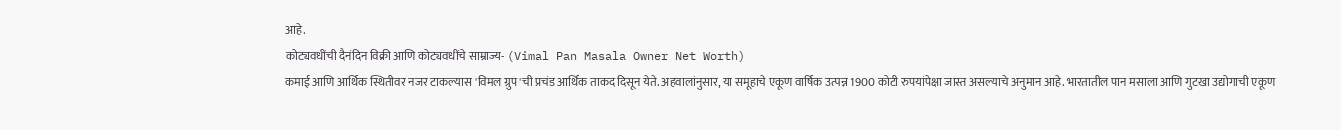आहे.
कोट्यवधींची दैनंदिन विक्री आणि कोट्यवधींचे साम्राज्य- (Vimal Pan Masala Owner Net Worth)
कमाई आणि आर्थिक स्थितीवर नजर टाकल्यास 'विमल ग्रुप'ची प्रचंड आर्थिक ताकद दिसून येते. अहवालांनुसार, या समूहाचे एकूण वार्षिक उत्पन्न 1900 कोटी रुपयांपेक्षा जास्त असल्याचे अनुमान आहे. भारतातील पान मसाला आणि गुटखा उद्योगाची एकूण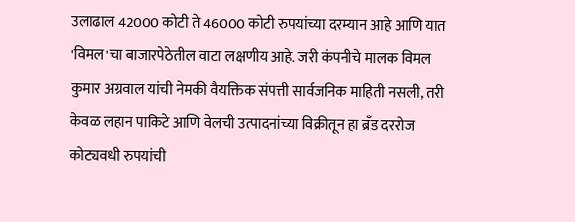उलाढाल 42000 कोटी ते 46000 कोटी रुपयांच्या दरम्यान आहे आणि यात 'विमल'चा बाजारपेठेतील वाटा लक्षणीय आहे. जरी कंपनीचे मालक विमल कुमार अग्रवाल यांची नेमकी वैयक्तिक संपत्ती सार्वजनिक माहिती नसली, तरी केवळ लहान पाकिटे आणि वेलची उत्पादनांच्या विक्रीतून हा ब्रँड दररोज कोट्यवधी रुपयांची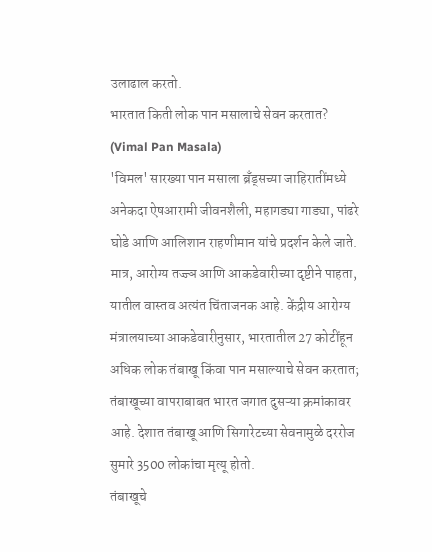उलाढाल करतो.
भारतात किती लोक पान मसालाचे सेवन करतात? (Vimal Pan Masala)
'विमल' सारख्या पान मसाला ब्रँड्सच्या जाहिरातींमध्ये अनेकदा ऐषआरामी जीवनशैली, महागड्या गाड्या, पांढरे घोडे आणि आलिशान राहणीमान यांचे प्रदर्शन केले जाते. मात्र, आरोग्य तज्ज्ञ आणि आकडेवारीच्या दृष्टीने पाहता, यातील वास्तव अत्यंत चिंताजनक आहे. केंद्रीय आरोग्य मंत्रालयाच्या आकडेवारीनुसार, भारतातील 27 कोटींहून अधिक लोक तंबाखू किंवा पान मसाल्याचे सेवन करतात; तंबाखूच्या वापराबाबत भारत जगात दुसऱ्या क्रमांकावर आहे. देशात तंबाखू आणि सिगारेटच्या सेवनामुळे दररोज सुमारे 3500 लोकांचा मृत्यू होतो.
तंबाखूचे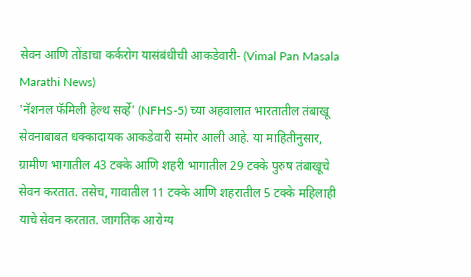सेवन आणि तोंडाचा कर्करोग यासंबंधीची आकडेवारी- (Vimal Pan Masala Marathi News)
'नॅशनल फॅमिली हेल्थ सर्व्हे' (NFHS-5) च्या अहवालात भारतातील तंबाखू सेवनाबाबत धक्कादायक आकडेवारी समोर आली आहे. या माहितीनुसार, ग्रामीण भागातील 43 टक्के आणि शहरी भागातील 29 टक्के पुरुष तंबाखूचे सेवन करतात. तसेच, गावातील 11 टक्के आणि शहरातील 5 टक्के महिलाही याचे सेवन करतात. जागतिक आरोग्य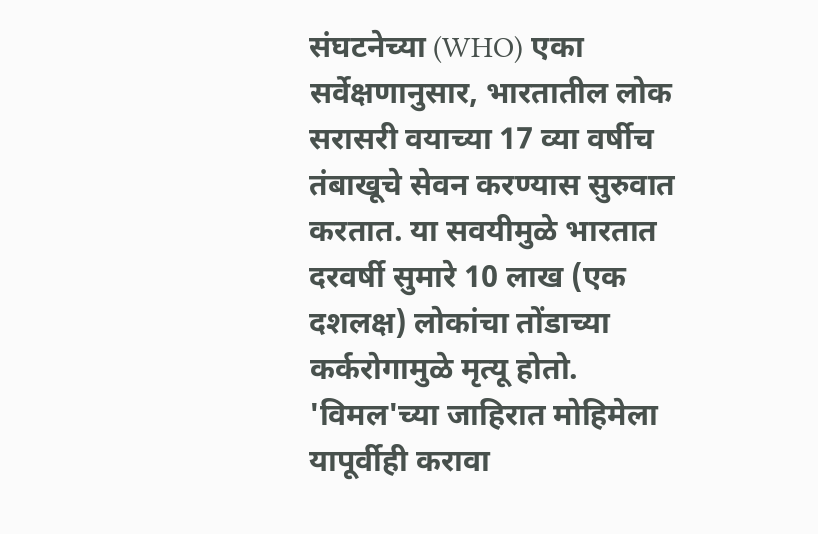संघटनेच्या (WHO) एका सर्वेक्षणानुसार, भारतातील लोक सरासरी वयाच्या 17 व्या वर्षीच तंबाखूचे सेवन करण्यास सुरुवात करतात. या सवयीमुळे भारतात दरवर्षी सुमारे 10 लाख (एक दशलक्ष) लोकांचा तोंडाच्या कर्करोगामुळे मृत्यू होतो.
'विमल'च्या जाहिरात मोहिमेला यापूर्वीही करावा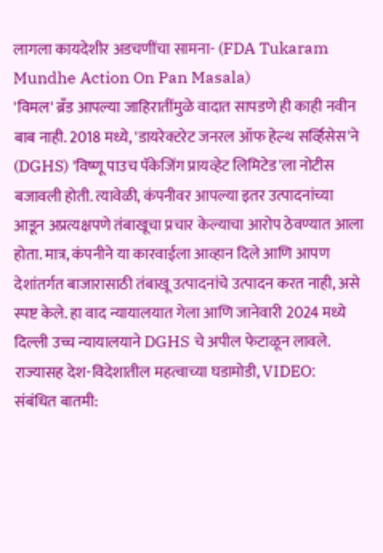लागला कायदेशीर अडचणींचा सामना- (FDA Tukaram Mundhe Action On Pan Masala)
'विमल' ब्रँड आपल्या जाहिरातींमुळे वादात सापडणे ही काही नवीन बाब नाही. 2018 मध्ये, 'डायरेक्टरेट जनरल ऑफ हेल्थ सर्व्हिसेस'ने (DGHS) 'विष्णू पाउच पॅकेजिंग प्रायव्हेट लिमिटेड'ला नोटीस बजावली होती. त्यावेळी, कंपनीवर आपल्या इतर उत्पादनांच्या आडून अप्रत्यक्षपणे तंबाखूचा प्रचार केल्याचा आरोप ठेवण्यात आला होता. मात्र, कंपनीने या कारवाईला आव्हान दिले आणि आपण देशांतर्गत बाजारासाठी तंबाखू उत्पादनांचे उत्पादन करत नाही, असे स्पष्ट केले. हा वाद न्यायालयात गेला आणि जानेवारी 2024 मध्ये दिल्ली उच्च न्यायालयाने DGHS चे अपील फेटाळून लावले.
राज्यासह देश-विदेशातील महत्वाच्या घडामोडी, VIDEO:
संबंधित बातमी: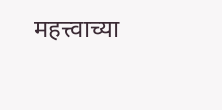महत्त्वाच्या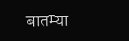बातम्या